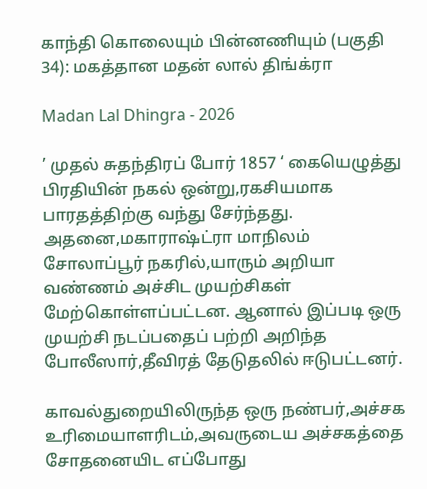காந்தி கொலையும் பின்னணியும் (பகுதி 34): மகத்தான மதன் லால் திங்க்ரா

Madan Lal Dhingra - 2026

’ முதல் சுதந்திரப் போர் 1857 ‘ கையெழுத்து பிரதியின் நகல் ஒன்று,ரகசியமாக பாரதத்திற்கு வந்து சேர்ந்தது. அதனை,மகாராஷ்ட்ரா மாநிலம் சோலாப்பூர் நகரில்,யாரும் அறியா வண்ணம் அச்சிட முயற்சிகள் மேற்கொள்ளப்பட்டன. ஆனால் இப்படி ஒரு முயற்சி நடப்பதைப் பற்றி அறிந்த போலீஸார்,தீவிரத் தேடுதலில் ஈடுபட்டனர்.

காவல்துறையிலிருந்த ஒரு நண்பர்,அச்சக உரிமையாளரிடம்,அவருடைய அச்சகத்தை சோதனையிட எப்போது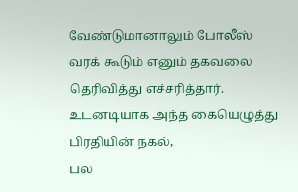வேண்டுமானாலும் போலீஸ் வரக் கூடும் எனும் தகவலை தெரிவித்து எச்சரித்தார். உடனடியாக அந்த கையெழுத்து பிரதியின் நகல்,
பல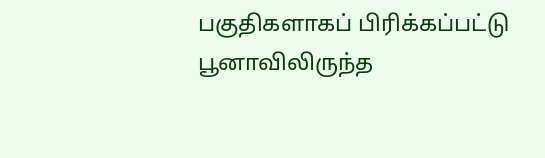பகுதிகளாகப் பிரிக்கப்பட்டு பூனாவிலிருந்த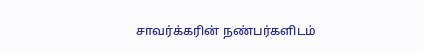சாவர்க்கரின் நண்பர்களிடம்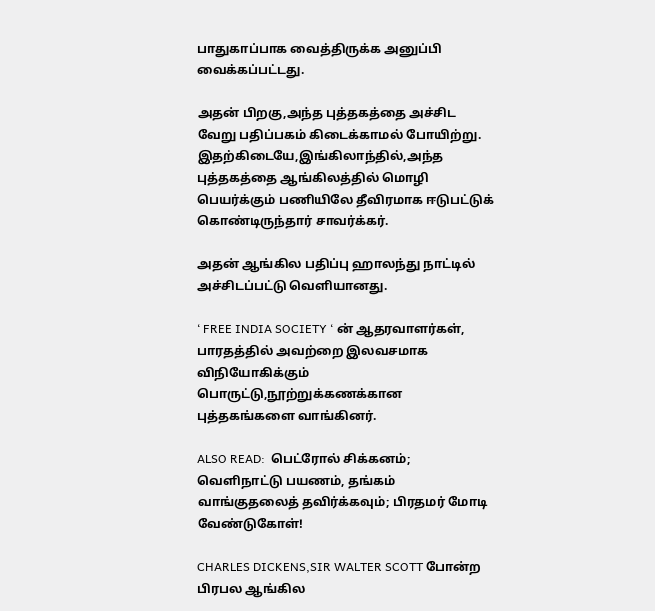பாதுகாப்பாக வைத்திருக்க அனுப்பி வைக்கப்பட்டது.

அதன் பிறகு,அந்த புத்தகத்தை அச்சிட வேறு பதிப்பகம் கிடைக்காமல் போயிற்று. இதற்கிடையே,இங்கிலாந்தில்,அந்த புத்தகத்தை ஆங்கிலத்தில் மொழி பெயர்க்கும் பணியிலே தீவிரமாக ஈடுபட்டுக் கொண்டிருந்தார் சாவர்க்கர்.

அதன் ஆங்கில பதிப்பு ஹாலந்து நாட்டில் அச்சிடப்பட்டு வெளியானது.

‘ FREE INDIA SOCIETY ‘ ன் ஆதரவாளர்கள், பாரதத்தில் அவற்றை இலவசமாக விநியோகிக்கும் பொருட்டு,நூற்றுக்கணக்கான புத்தகங்களை வாங்கினர்.

ALSO READ:  பெட்ரோல் சிக்கனம்; வெளிநாட்டு பயணம், தங்கம் வாங்குதலைத் தவிர்க்கவும்; பிரதமர் மோடி வேண்டுகோள்!

CHARLES DICKENS,SIR WALTER SCOTT போன்ற பிரபல ஆங்கில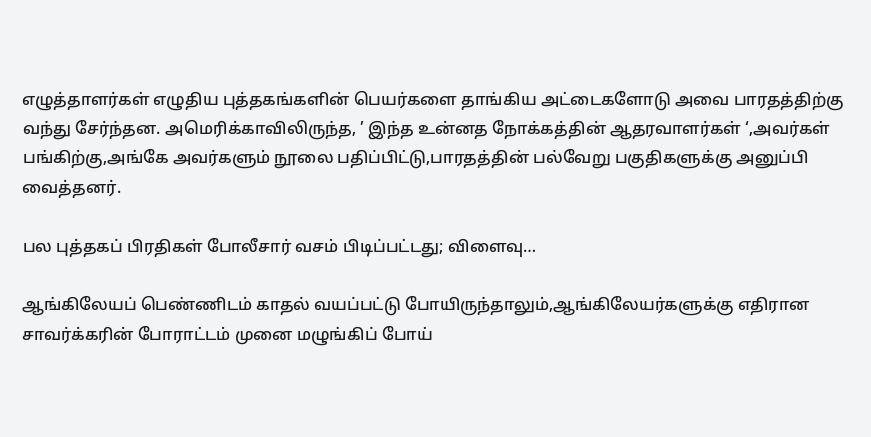எழுத்தாளர்கள் எழுதிய புத்தகங்களின் பெயர்களை தாங்கிய அட்டைகளோடு அவை பாரதத்திற்கு வந்து சேர்ந்தன. அமெரிக்காவிலிருந்த, ’ இந்த உன்னத நோக்கத்தின் ஆதரவாளர்கள் ‘,அவர்கள் பங்கிற்கு,அங்கே அவர்களும் நூலை பதிப்பிட்டு,பாரதத்தின் பல்வேறு பகுதிகளுக்கு அனுப்பி வைத்தனர்.

பல புத்தகப் பிரதிகள் போலீசார் வசம் பிடிப்பட்டது; விளைவு…

ஆங்கிலேயப் பெண்ணிடம் காதல் வயப்பட்டு போயிருந்தாலும்,ஆங்கிலேயர்களுக்கு எதிரான சாவர்க்கரின் போராட்டம் முனை மழுங்கிப் போய்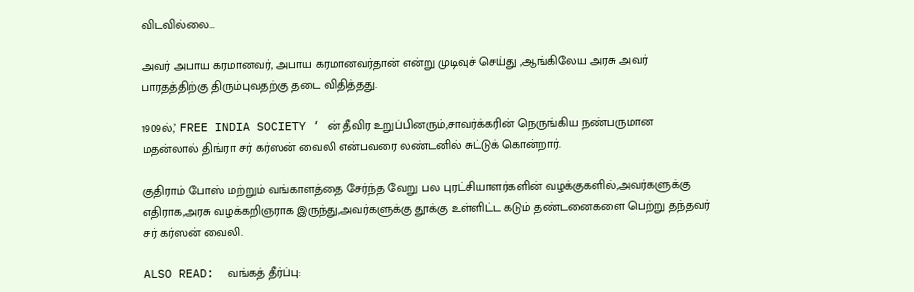விடவில்லை…

அவர் அபாய கரமானவர், அபாய கரமானவர்தான் என்று முடிவுச் செய்து ,ஆங்கிலேய அரசு அவர் பாரதத்திற்கு திரும்புவதற்கு தடை விதித்தது.

1909ல்,’ FREE INDIA SOCIETY ‘ ன் தீவிர உறுப்பினரும்,சாவர்க்கரின் நெருங்கிய நண்பருமான மதன்லால் திங்ரா சர் கர்ஸன் வைலி என்பவரை லண்டனில் சுட்டுக் கொன்றார்.

குதிராம் போஸ் மற்றும் வங்காளத்தை சேர்ந்த வேறு பல புரட்சியாளர்களின் வழக்குகளில்,அவர்களுக்கு எதிராக,அரசு வழக்கறிஞராக இருந்து,அவர்களுக்கு தூக்கு உள்ளிட்ட கடும் தண்டனைகளை பெற்று தந்தவர் சர் கர்ஸன் வைலி.

ALSO READ:  வங்கத் தீர்ப்பு: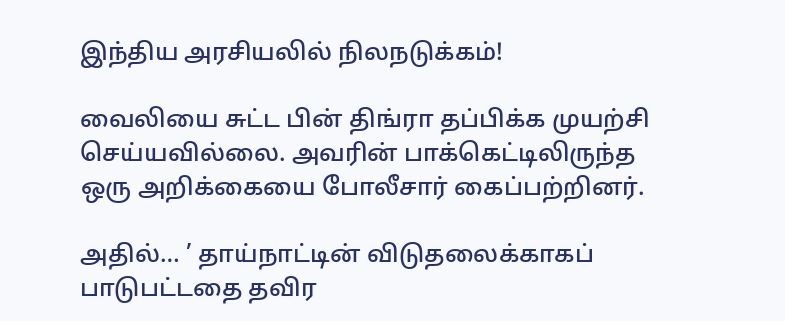இந்திய அரசியலில் நிலநடுக்கம்!

வைலியை சுட்ட பின் திங்ரா தப்பிக்க முயற்சி செய்யவில்லை. அவரின் பாக்கெட்டிலிருந்த ஒரு அறிக்கையை போலீசார் கைப்பற்றினர்.

அதில்… ’ தாய்நாட்டின் விடுதலைக்காகப் பாடுபட்டதை தவிர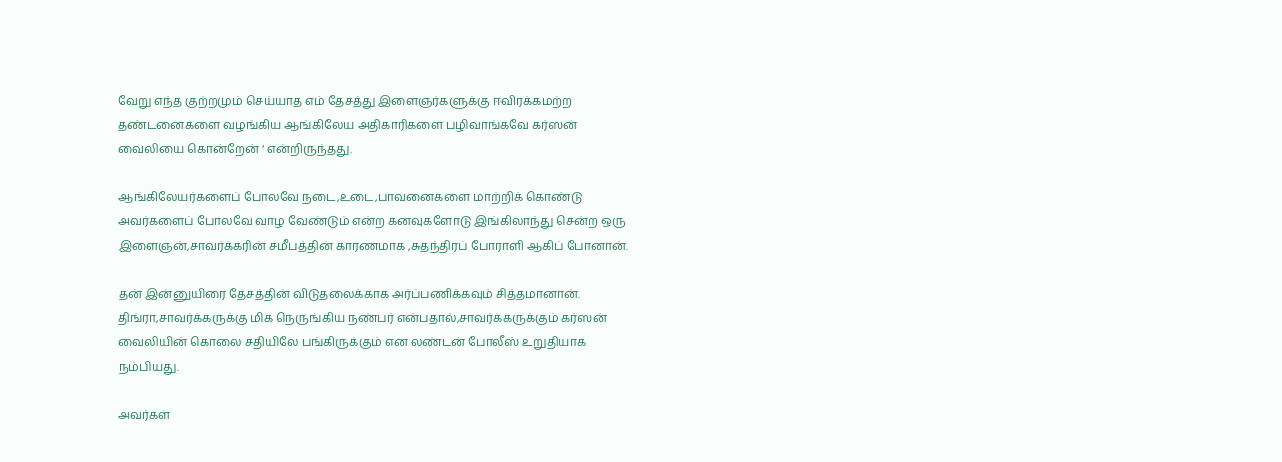வேறு எந்த குற்றமும் செய்யாத எம் தேசத்து இளைஞர்களுக்கு ஈவிரக்கமற்ற தண்டனைகளை வழங்கிய ஆங்கிலேய அதிகாரிகளை பழிவாங்கவே கர்ஸன் வைலியை கொன்றேன் ‘ என்றிருந்தது.

ஆங்கிலேயர்களைப் போலவே நடை,உடை,பாவனைகளை மாற்றிக் கொண்டு அவர்களைப் போலவே வாழ வேண்டும் என்ற கனவுகளோடு இங்கிலாந்து சென்ற ஒரு இளைஞன்,சாவர்க்கரின் சமீபத்தின் காரணமாக ,சுதந்திரப் போராளி ஆகிப் போனான்.

தன் இன்னுயிரை தேசத்தின் விடுதலைக்காக அர்ப்பணிக்கவும் சித்தமானான். திங்ரா,சாவர்க்கருக்கு மிக நெருங்கிய நண்பர் என்பதால்,சாவர்க்கருக்கும் கர்ஸன் வைலியின் கொலை சதியிலே பங்கிருக்கும் என லண்டன் போலீஸ் உறுதியாக நம்பியது.

அவர்கள்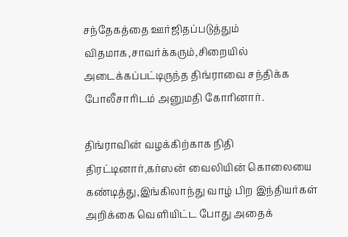சந்தேகத்தை ஊர்ஜிதப்படுத்தும் விதமாக,சாவர்க்கரும்,சிறையில் அடைக்கப்பட்டிருந்த திங்ராவை சந்திக்க போலீசாரிடம் அனுமதி கோரினார்.

திங்ராவின் வழக்கிற்காக நிதி திரட்டினார்,கர்ஸன் வைலியின் கொலையை கண்டித்து,இங்கிலாந்து வாழ் பிற இந்தியர்கள் அறிக்கை வெளியிட்ட போது அதைக்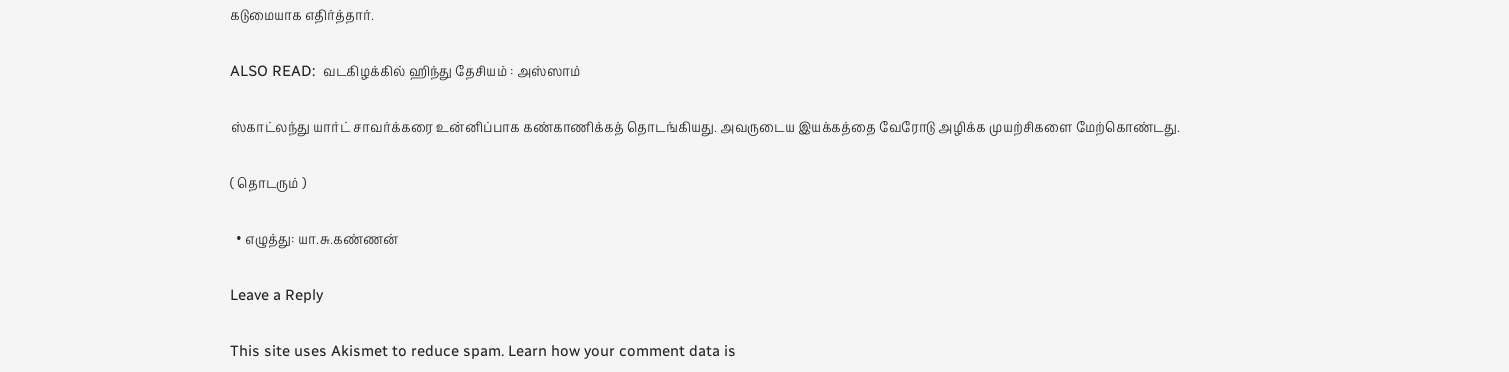கடுமையாக எதிர்த்தார்.

ALSO READ:  வடகிழக்கில் ஹிந்து தேசியம் : அஸ்ஸாம்

ஸ்காட்லந்து யார்ட் சாவர்க்கரை உன்னிப்பாக கண்காணிக்கத் தொடங்கியது. அவருடைய இயக்கத்தை வேரோடு அழிக்க முயற்சிகளை மேற்கொண்டது.

( தொடரும் )

  • எழுத்து: யா.சு.கண்ணன்

Leave a Reply

This site uses Akismet to reduce spam. Learn how your comment data is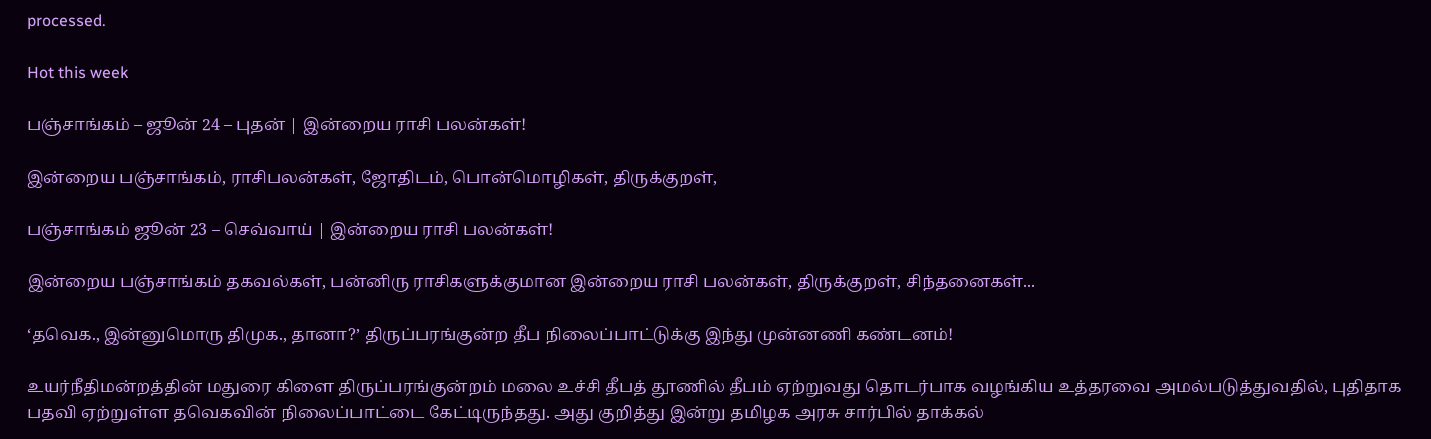processed.

Hot this week

பஞ்சாங்கம் – ஜூன் 24 – புதன் | இன்றைய ராசி பலன்கள்!

இன்றைய பஞ்சாங்கம், ராசிபலன்கள், ஜோதிடம், பொன்மொழிகள், திருக்குறள்,

பஞ்சாங்கம் ஜூன் 23 – செவ்வாய் | இன்றைய ராசி பலன்கள்!

இன்றைய பஞ்சாங்கம் தகவல்கள், பன்னிரு ராசிகளுக்குமான இன்றைய ராசி பலன்கள், திருக்குறள், சிந்தனைகள்...

‘தவெக., இன்னுமொரு திமுக., தானா?’ திருப்பரங்குன்ற தீப நிலைப்பாட்டுக்கு இந்து முன்னணி கண்டனம்!

உயர்நீதிமன்றத்தின் மதுரை கிளை திருப்பரங்குன்றம் மலை உச்சி தீபத் தூணில் தீபம் ஏற்றுவது தொடர்பாக வழங்கிய உத்தரவை அமல்படுத்துவதில், புதிதாக பதவி ஏற்றுள்ள தவெகவின் நிலைப்பாட்டை கேட்டிருந்தது. அது குறித்து இன்று தமிழக அரசு சார்பில் தாக்கல்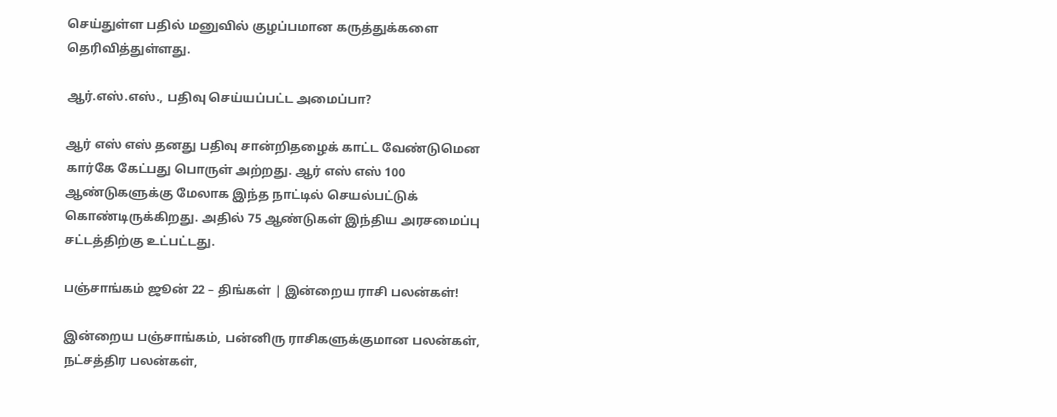செய்துள்ள பதில் மனுவில் குழப்பமான கருத்துக்களை தெரிவித்துள்ளது.

ஆர்.எஸ்.எஸ்., பதிவு செய்யப்பட்ட அமைப்பா?

ஆர் எஸ் எஸ் தனது பதிவு சான்றிதழைக் காட்ட வேண்டுமென கார்கே கேட்பது பொருள் அற்றது. ஆர் எஸ் எஸ் 100 ஆண்டுகளுக்கு மேலாக இந்த நாட்டில் செயல்பட்டுக் கொண்டிருக்கிறது. அதில் 75 ஆண்டுகள் இந்திய அரசமைப்பு சட்டத்திற்கு உட்பட்டது.

பஞ்சாங்கம் ஜூன் 22 – திங்கள் | இன்றைய ராசி பலன்கள்!

இன்றைய பஞ்சாங்கம், பன்னிரு ராசிகளுக்குமான பலன்கள், நட்சத்திர பலன்கள்,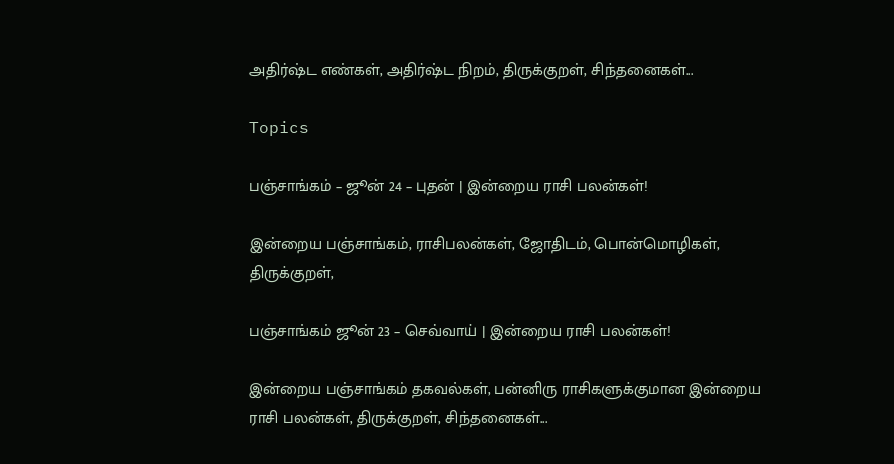அதிர்ஷ்ட எண்கள், அதிர்ஷ்ட நிறம், திருக்குறள், சிந்தனைகள்...

Topics

பஞ்சாங்கம் – ஜூன் 24 – புதன் | இன்றைய ராசி பலன்கள்!

இன்றைய பஞ்சாங்கம், ராசிபலன்கள், ஜோதிடம், பொன்மொழிகள், திருக்குறள்,

பஞ்சாங்கம் ஜூன் 23 – செவ்வாய் | இன்றைய ராசி பலன்கள்!

இன்றைய பஞ்சாங்கம் தகவல்கள், பன்னிரு ராசிகளுக்குமான இன்றைய ராசி பலன்கள், திருக்குறள், சிந்தனைகள்...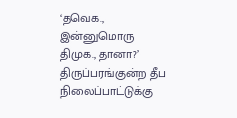‘தவெக., இன்னுமொரு திமுக., தானா?’ திருப்பரங்குன்ற தீப நிலைப்பாட்டுக்கு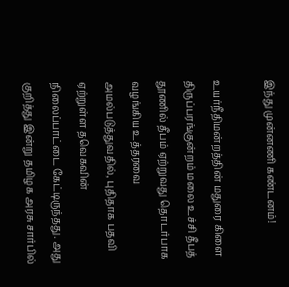இந்து முன்னணி கண்டனம்!

உயர்நீதிமன்றத்தின் மதுரை கிளை திருப்பரங்குன்றம் மலை உச்சி தீபத் தூணில் தீபம் ஏற்றுவது தொடர்பாக வழங்கிய உத்தரவை அமல்படுத்துவதில், புதிதாக பதவி ஏற்றுள்ள தவெகவின் நிலைப்பாட்டை கேட்டிருந்தது. அது குறித்து இன்று தமிழக அரசு சார்பில்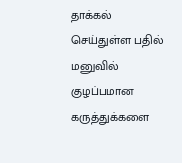தாக்கல் செய்துள்ள பதில் மனுவில் குழப்பமான கருத்துக்களை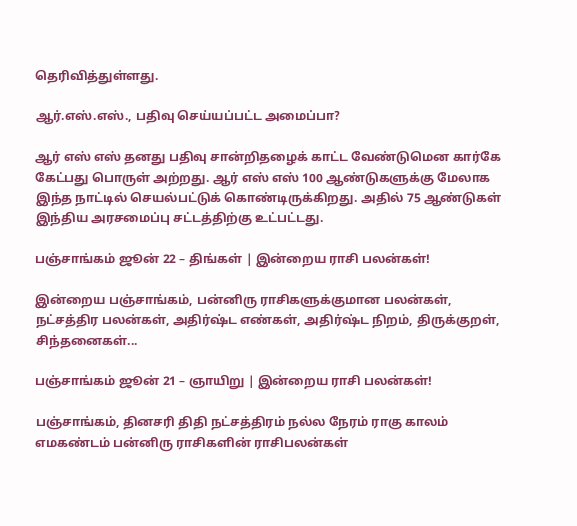தெரிவித்துள்ளது.

ஆர்.எஸ்.எஸ்., பதிவு செய்யப்பட்ட அமைப்பா?

ஆர் எஸ் எஸ் தனது பதிவு சான்றிதழைக் காட்ட வேண்டுமென கார்கே கேட்பது பொருள் அற்றது. ஆர் எஸ் எஸ் 100 ஆண்டுகளுக்கு மேலாக இந்த நாட்டில் செயல்பட்டுக் கொண்டிருக்கிறது. அதில் 75 ஆண்டுகள் இந்திய அரசமைப்பு சட்டத்திற்கு உட்பட்டது.

பஞ்சாங்கம் ஜூன் 22 – திங்கள் | இன்றைய ராசி பலன்கள்!

இன்றைய பஞ்சாங்கம், பன்னிரு ராசிகளுக்குமான பலன்கள், நட்சத்திர பலன்கள், அதிர்ஷ்ட எண்கள், அதிர்ஷ்ட நிறம், திருக்குறள், சிந்தனைகள்...

பஞ்சாங்கம் ஜூன் 21 – ஞாயிறு | இன்றைய ராசி பலன்கள்!

பஞ்சாங்கம், தினசரி திதி நட்சத்திரம் நல்ல நேரம் ராகு காலம் எமகண்டம் பன்னிரு ராசிகளின் ராசிபலன்கள்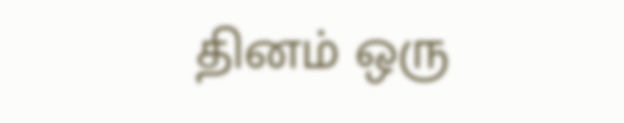தினம் ஒரு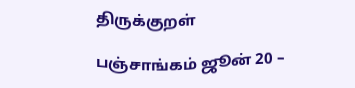திருக்குறள்

பஞ்சாங்கம் ஜூன் 20 –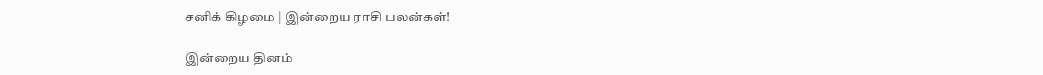சனிக் கிழமை | இன்றைய ராசி பலன்கள்!

இன்றைய தினம்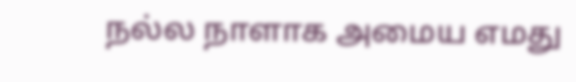நல்ல நாளாக அமைய எமது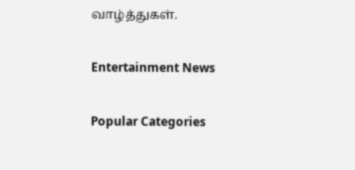வாழ்த்துகள்.

Entertainment News

Popular Categories